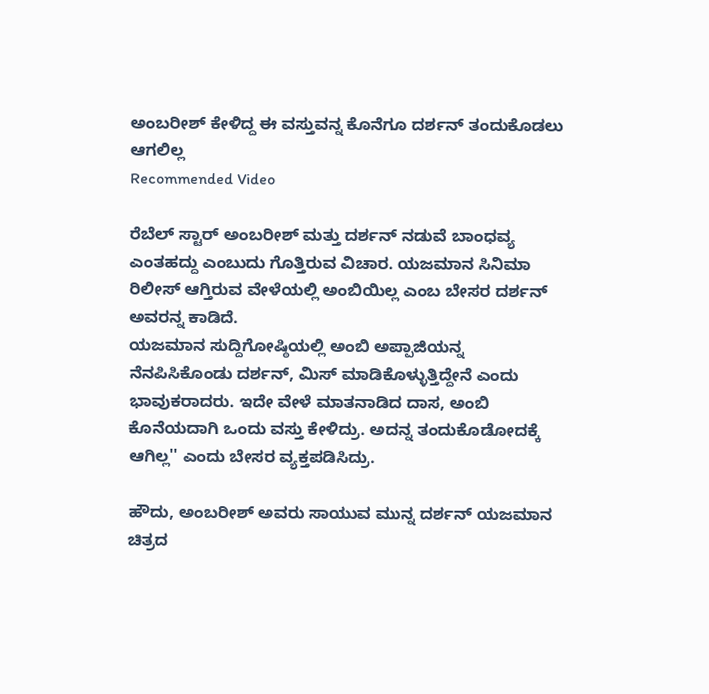ಅಂಬರೀಶ್ ಕೇಳಿದ್ದ ಈ ವಸ್ತುವನ್ನ ಕೊನೆಗೂ ದರ್ಶನ್ ತಂದುಕೊಡಲು ಆಗಲಿಲ್ಲ
Recommended Video

ರೆಬೆಲ್ ಸ್ಟಾರ್ ಅಂಬರೀಶ್ ಮತ್ತು ದರ್ಶನ್ ನಡುವೆ ಬಾಂಧವ್ಯ ಎಂತಹದ್ದು ಎಂಬುದು ಗೊತ್ತಿರುವ ವಿಚಾರ. ಯಜಮಾನ ಸಿನಿಮಾ ರಿಲೀಸ್ ಆಗ್ತಿರುವ ವೇಳೆಯಲ್ಲಿ ಅಂಬಿಯಿಲ್ಲ ಎಂಬ ಬೇಸರ ದರ್ಶನ್ ಅವರನ್ನ ಕಾಡಿದೆ.
ಯಜಮಾನ ಸುದ್ದಿಗೋಷ್ಠಿಯಲ್ಲಿ ಅಂಬಿ ಅಪ್ಪಾಜಿಯನ್ನ ನೆನಪಿಸಿಕೊಂಡು ದರ್ಶನ್, ಮಿಸ್ ಮಾಡಿಕೊಳ್ಳುತ್ತಿದ್ದೇನೆ ಎಂದು ಭಾವುಕರಾದರು. ಇದೇ ವೇಳೆ ಮಾತನಾಡಿದ ದಾಸ, ಅಂಬಿ ಕೊನೆಯದಾಗಿ ಒಂದು ವಸ್ತು ಕೇಳಿದ್ರು. ಅದನ್ನ ತಂದುಕೊಡೋದಕ್ಕೆ ಆಗಿಲ್ಲ'' ಎಂದು ಬೇಸರ ವ್ಯಕ್ತಪಡಿಸಿದ್ರು.

ಹೌದು, ಅಂಬರೀಶ್ ಅವರು ಸಾಯುವ ಮುನ್ನ ದರ್ಶನ್ ಯಜಮಾನ ಚಿತ್ರದ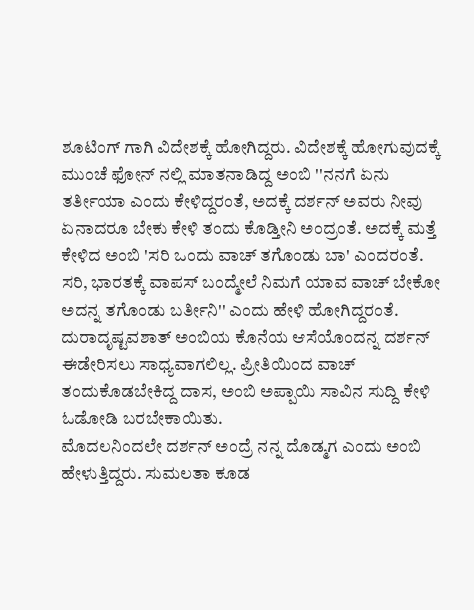ಶೂಟಿಂಗ್ ಗಾಗಿ ವಿದೇಶಕ್ಕೆ ಹೋಗಿದ್ದರು. ವಿದೇಶಕ್ಕೆ ಹೋಗುವುದಕ್ಕೆ ಮುಂಚೆ ಫೋನ್ ನಲ್ಲಿ ಮಾತನಾಡಿದ್ದ ಅಂಬಿ ''ನನಗೆ ಏನು ತರ್ತೀಯಾ ಎಂದು ಕೇಳಿದ್ದರಂತೆ, ಅದಕ್ಕೆ ದರ್ಶನ್ ಅವರು ನೀವು ಏನಾದರೂ ಬೇಕು ಕೇಳಿ ತಂದು ಕೊಡ್ತೀನಿ ಅಂದ್ರಂತೆ. ಅದಕ್ಕೆ ಮತ್ತೆ ಕೇಳಿದ ಅಂಬಿ 'ಸರಿ ಒಂದು ವಾಚ್ ತಗೊಂಡು ಬಾ' ಎಂದರಂತೆ. ಸರಿ, ಭಾರತಕ್ಕೆ ವಾಪಸ್ ಬಂದ್ಮೇಲೆ ನಿಮಗೆ ಯಾವ ವಾಚ್ ಬೇಕೋ ಅದನ್ನ ತಗೊಂಡು ಬರ್ತೀನಿ'' ಎಂದು ಹೇಳಿ ಹೋಗಿದ್ದರಂತೆ.
ದುರಾದೃಷ್ಟವಶಾತ್ ಅಂಬಿಯ ಕೊನೆಯ ಆಸೆಯೊಂದನ್ನ ದರ್ಶನ್ ಈಡೇರಿಸಲು ಸಾಧ್ಯವಾಗಲಿಲ್ಲ. ಪ್ರೀತಿಯಿಂದ ವಾಚ್ ತಂದುಕೊಡಬೇಕಿದ್ದ ದಾಸ, ಅಂಬಿ ಅಪ್ಪಾಯಿ ಸಾವಿನ ಸುದ್ದಿ ಕೇಳಿ ಓಡೋಡಿ ಬರಬೇಕಾಯಿತು.
ಮೊದಲನಿಂದಲೇ ದರ್ಶನ್ ಅಂದ್ರೆ ನನ್ನ ದೊಡ್ಮಗ ಎಂದು ಅಂಬಿ ಹೇಳುತ್ತಿದ್ದರು. ಸುಮಲತಾ ಕೂಡ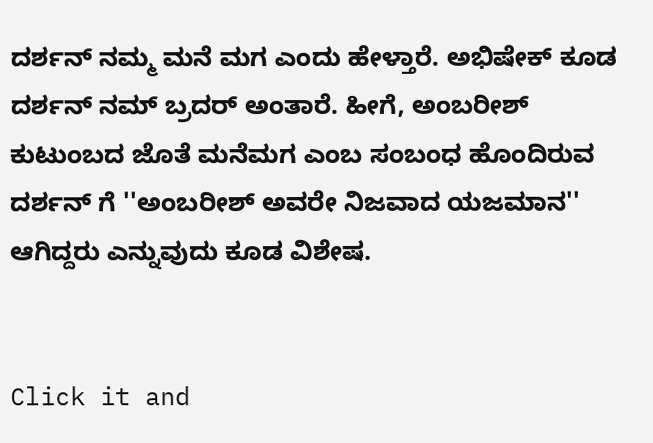ದರ್ಶನ್ ನಮ್ಮ ಮನೆ ಮಗ ಎಂದು ಹೇಳ್ತಾರೆ. ಅಭಿಷೇಕ್ ಕೂಡ ದರ್ಶನ್ ನಮ್ ಬ್ರದರ್ ಅಂತಾರೆ. ಹೀಗೆ, ಅಂಬರೀಶ್ ಕುಟುಂಬದ ಜೊತೆ ಮನೆಮಗ ಎಂಬ ಸಂಬಂಧ ಹೊಂದಿರುವ ದರ್ಶನ್ ಗೆ ''ಅಂಬರೀಶ್ ಅವರೇ ನಿಜವಾದ ಯಜಮಾನ'' ಆಗಿದ್ದರು ಎನ್ನುವುದು ಕೂಡ ವಿಶೇಷ.


Click it and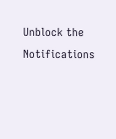Unblock the Notifications